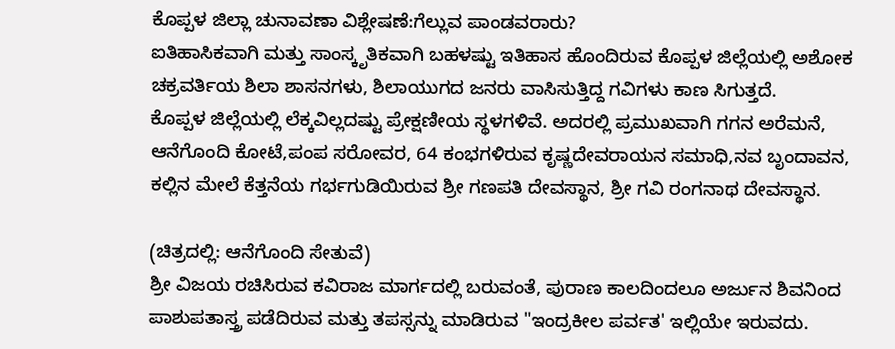ಕೊಪ್ಪಳ ಜಿಲ್ಲಾ ಚುನಾವಣಾ ವಿಶ್ಲೇಷಣೆ:ಗೆಲ್ಲುವ ಪಾಂಡವರಾರು?
ಐತಿಹಾಸಿಕವಾಗಿ ಮತ್ತು ಸಾಂಸ್ಕೃತಿಕವಾಗಿ ಬಹಳಷ್ಟು ಇತಿಹಾಸ ಹೊಂದಿರುವ ಕೊಪ್ಪಳ ಜಿಲ್ಲೆಯಲ್ಲಿ ಅಶೋಕ ಚಕ್ರವರ್ತಿಯ ಶಿಲಾ ಶಾಸನಗಳು, ಶಿಲಾಯುಗದ ಜನರು ವಾಸಿಸುತ್ತಿದ್ದ ಗವಿಗಳು ಕಾಣ ಸಿಗುತ್ತದೆ.
ಕೊಪ್ಪಳ ಜಿಲ್ಲೆಯಲ್ಲಿ ಲೆಕ್ಕವಿಲ್ಲದಷ್ಟು ಪ್ರೇಕ್ಷಣೀಯ ಸ್ಥಳಗಳಿವೆ. ಅದರಲ್ಲಿ ಪ್ರಮುಖವಾಗಿ ಗಗನ ಅರೆಮನೆ, ಆನೆಗೊಂದಿ ಕೋಟೆ,ಪಂಪ ಸರೋವರ, 64 ಕಂಭಗಳಿರುವ ಕೃಷ್ಣದೇವರಾಯನ ಸಮಾಧಿ,ನವ ಬೃಂದಾವನ, ಕಲ್ಲಿನ ಮೇಲೆ ಕೆತ್ತನೆಯ ಗರ್ಭಗುಡಿಯಿರುವ ಶ್ರೀ ಗಣಪತಿ ದೇವಸ್ಥಾನ, ಶ್ರೀ ಗವಿ ರಂಗನಾಥ ದೇವಸ್ಥಾನ.

(ಚಿತ್ರದಲ್ಲಿ: ಆನೆಗೊಂದಿ ಸೇತುವೆ)
ಶ್ರೀ ವಿಜಯ ರಚಿಸಿರುವ ಕವಿರಾಜ ಮಾರ್ಗದಲ್ಲಿ ಬರುವಂತೆ, ಪುರಾಣ ಕಾಲದಿಂದಲೂ ಅರ್ಜುನ ಶಿವನಿಂದ ಪಾಶುಪತಾಸ್ತ್ರ ಪಡೆದಿರುವ ಮತ್ತು ತಪಸ್ಸನ್ನು ಮಾಡಿರುವ "ಇಂದ್ರಕೀಲ ಪರ್ವತ' ಇಲ್ಲಿಯೇ ಇರುವದು.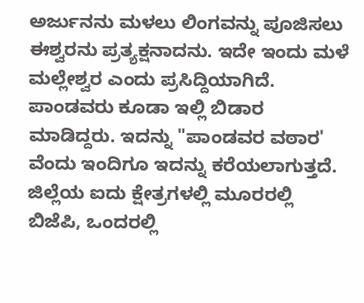ಅರ್ಜುನನು ಮಳಲು ಲಿಂಗವನ್ನು ಪೂಜಿಸಲು ಈಶ್ವರನು ಪ್ರತ್ಯಕ್ಷನಾದನು. ಇದೇ ಇಂದು ಮಳೆ ಮಲ್ಲೇಶ್ವರ ಎಂದು ಪ್ರಸಿದ್ದಿಯಾಗಿದೆ. ಪಾಂಡವರು ಕೂಡಾ ಇಲ್ಲಿ ಬಿಡಾರ ಮಾಡಿದ್ದರು. ಇದನ್ನು "ಪಾಂಡವರ ವಠಾರ' ವೆಂದು ಇಂದಿಗೂ ಇದನ್ನು ಕರೆಯಲಾಗುತ್ತದೆ.
ಜಿಲ್ಲೆಯ ಐದು ಕ್ಷೇತ್ರಗಳಲ್ಲಿ ಮೂರರಲ್ಲಿ ಬಿಜೆಪಿ, ಒಂದರಲ್ಲಿ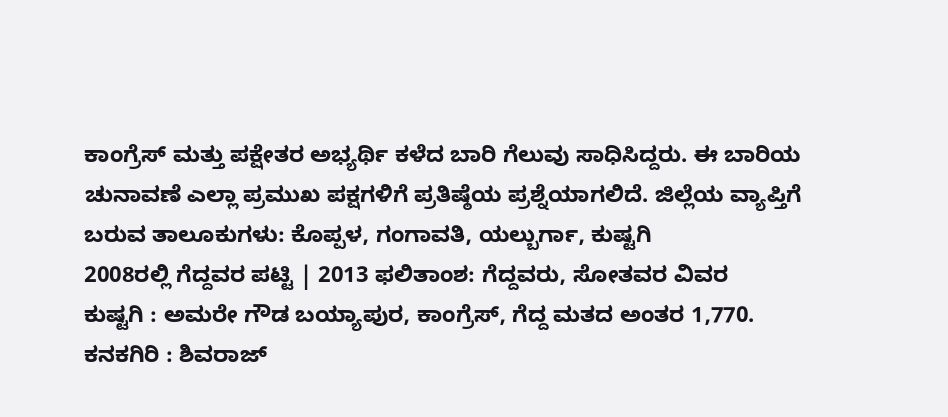ಕಾಂಗ್ರೆಸ್ ಮತ್ತು ಪಕ್ಷೇತರ ಅಭ್ಯರ್ಥಿ ಕಳೆದ ಬಾರಿ ಗೆಲುವು ಸಾಧಿಸಿದ್ದರು. ಈ ಬಾರಿಯ ಚುನಾವಣೆ ಎಲ್ಲಾ ಪ್ರಮುಖ ಪಕ್ಷಗಳಿಗೆ ಪ್ರತಿಷ್ಠೆಯ ಪ್ರಶ್ನೆಯಾಗಲಿದೆ. ಜಿಲ್ಲೆಯ ವ್ಯಾಪ್ತಿಗೆ ಬರುವ ತಾಲೂಕುಗಳು: ಕೊಪ್ಪಳ, ಗಂಗಾವತಿ, ಯಲ್ಬುರ್ಗಾ, ಕುಷ್ಟಗಿ
2008ರಲ್ಲಿ ಗೆದ್ದವರ ಪಟ್ಟಿ | 2013 ಫಲಿತಾಂಶ: ಗೆದ್ದವರು, ಸೋತವರ ವಿವರ
ಕುಷ್ಟಗಿ : ಅಮರೇ ಗೌಡ ಬಯ್ಯಾಪುರ, ಕಾಂಗ್ರೆಸ್, ಗೆದ್ದ ಮತದ ಅಂತರ 1,770.
ಕನಕಗಿರಿ : ಶಿವರಾಜ್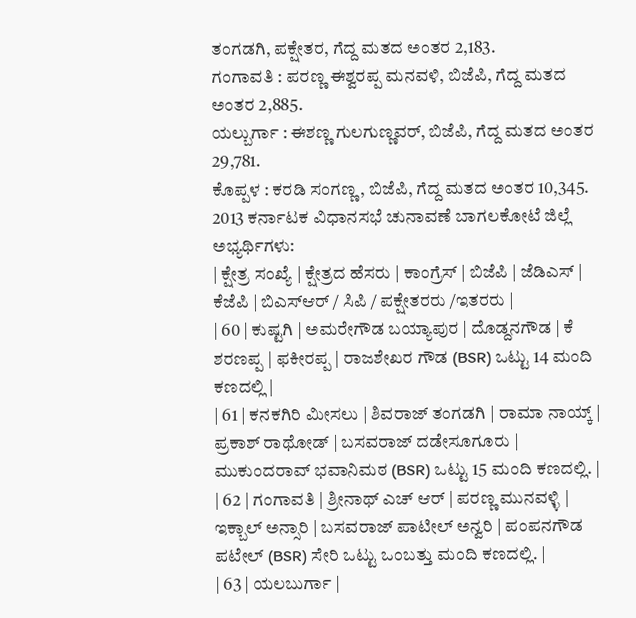ತಂಗಡಗಿ, ಪಕ್ಷೇತರ, ಗೆದ್ದ ಮತದ ಅಂತರ 2,183.
ಗಂಗಾವತಿ : ಪರಣ್ಣ ಈಶ್ವರಪ್ಪ ಮನವಳಿ, ಬಿಜೆಪಿ, ಗೆದ್ದ ಮತದ ಅಂತರ 2,885.
ಯಲ್ಬುರ್ಗಾ : ಈಶಣ್ಣ ಗುಲಗುಣ್ಣವರ್, ಬಿಜೆಪಿ, ಗೆದ್ದ ಮತದ ಅಂತರ 29,781.
ಕೊಪ್ಪಳ : ಕರಡಿ ಸಂಗಣ್ಣ, ಬಿಜೆಪಿ, ಗೆದ್ದ ಮತದ ಅಂತರ 10,345.
2013 ಕರ್ನಾಟಕ ವಿಧಾನಸಭೆ ಚುನಾವಣೆ ಬಾಗಲಕೋಟೆ ಜಿಲ್ಲೆ ಅಭ್ಯರ್ಥಿಗಳು:
| ಕ್ಷೇತ್ರ ಸಂಖ್ಯೆ | ಕ್ಷೇತ್ರದ ಹೆಸರು | ಕಾಂಗ್ರೆಸ್ | ಬಿಜೆಪಿ | ಜೆಡಿಎಸ್ | ಕೆಜೆಪಿ | ಬಿಎಸ್ಆರ್ / ಸಿಪಿ / ಪಕ್ಷೇತರರು /ಇತರರು |
| 60 | ಕುಷ್ಟಗಿ | ಅಮರೇಗೌಡ ಬಯ್ಯಾಪುರ | ದೊಡ್ದನಗೌಡ | ಕೆ ಶರಣಪ್ಪ | ಫಕೀರಪ್ಪ | ರಾಜಶೇಖರ ಗೌಡ (BSR) ಒಟ್ಟು 14 ಮಂದಿ ಕಣದಲ್ಲಿ |
| 61 | ಕನಕಗಿರಿ ಮೀಸಲು | ಶಿವರಾಜ್ ತಂಗಡಗಿ | ರಾಮಾ ನಾಯ್ಕ್ | ಪ್ರಕಾಶ್ ರಾಥೋಡ್ | ಬಸವರಾಜ್ ದಡೇಸೂಗೂರು | ಮುಕುಂದರಾವ್ ಭವಾನಿಮಠ (BSR) ಒಟ್ಟು 15 ಮಂದಿ ಕಣದಲ್ಲಿ. |
| 62 | ಗಂಗಾವತಿ | ಶ್ರೀನಾಥ್ ಎಚ್ ಆರ್ | ಪರಣ್ಣ ಮುನವಳ್ಳಿ | ಇಕ್ಬಾಲ್ ಅನ್ಸಾರಿ | ಬಸವರಾಜ್ ಪಾಟೀಲ್ ಅನ್ವರಿ | ಪಂಪನಗೌಡ ಪಟೇಲ್ (BSR) ಸೇರಿ ಒಟ್ಟು ಒಂಬತ್ತು ಮಂದಿ ಕಣದಲ್ಲಿ. |
| 63 | ಯಲಬುರ್ಗಾ |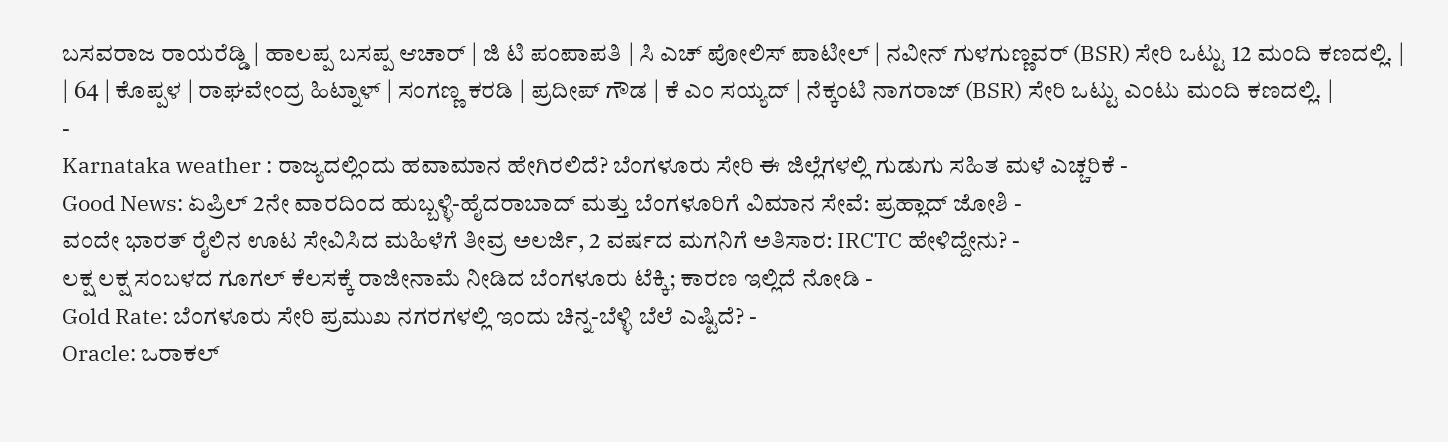ಬಸವರಾಜ ರಾಯರೆಡ್ಡಿ | ಹಾಲಪ್ಪ ಬಸಪ್ಪ ಆಚಾರ್ | ಜಿ ಟಿ ಪಂಪಾಪತಿ | ಸಿ ಎಚ್ ಪೋಲಿಸ್ ಪಾಟೀಲ್ | ನವೀನ್ ಗುಳಗುಣ್ಣವರ್ (BSR) ಸೇರಿ ಒಟ್ಟು 12 ಮಂದಿ ಕಣದಲ್ಲಿ. |
| 64 | ಕೊಪ್ಪಳ | ರಾಘವೇಂದ್ರ ಹಿಟ್ನಾಳ್ | ಸಂಗಣ್ಣ ಕರಡಿ | ಪ್ರದೀಪ್ ಗೌಡ | ಕೆ ಎಂ ಸಯ್ಯದ್ | ನೆಕ್ಕಂಟಿ ನಾಗರಾಜ್ (BSR) ಸೇರಿ ಒಟ್ಟು ಎಂಟು ಮಂದಿ ಕಣದಲ್ಲಿ. |
-
Karnataka weather : ರಾಜ್ಯದಲ್ಲಿಂದು ಹವಾಮಾನ ಹೇಗಿರಲಿದೆ? ಬೆಂಗಳೂರು ಸೇರಿ ಈ ಜಿಲ್ಲೆಗಳಲ್ಲಿ ಗುಡುಗು ಸಹಿತ ಮಳೆ ಎಚ್ಚರಿಕೆ -
Good News: ಏಪ್ರಿಲ್ 2ನೇ ವಾರದಿಂದ ಹುಬ್ಬಳ್ಳಿ-ಹೈದರಾಬಾದ್ ಮತ್ತು ಬೆಂಗಳೂರಿಗೆ ವಿಮಾನ ಸೇವೆ: ಪ್ರಹ್ಲಾದ್ ಜೋಶಿ -
ವಂದೇ ಭಾರತ್ ರೈಲಿನ ಊಟ ಸೇವಿಸಿದ ಮಹಿಳೆಗೆ ತೀವ್ರ ಅಲರ್ಜಿ, 2 ವರ್ಷದ ಮಗನಿಗೆ ಅತಿಸಾರ: IRCTC ಹೇಳಿದ್ದೇನು? -
ಲಕ್ಷ ಲಕ್ಷ ಸಂಬಳದ ಗೂಗಲ್ ಕೆಲಸಕ್ಕೆ ರಾಜೀನಾಮೆ ನೀಡಿದ ಬೆಂಗಳೂರು ಟೆಕ್ಕಿ; ಕಾರಣ ಇಲ್ಲಿದೆ ನೋಡಿ -
Gold Rate: ಬೆಂಗಳೂರು ಸೇರಿ ಪ್ರಮುಖ ನಗರಗಳಲ್ಲಿ ಇಂದು ಚಿನ್ನ-ಬೆಳ್ಳಿ ಬೆಲೆ ಎಷ್ಟಿದೆ? -
Oracle: ಒರಾಕಲ್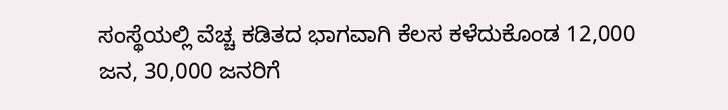ಸಂಸ್ಥೆಯಲ್ಲಿ ವೆಚ್ಚ ಕಡಿತದ ಭಾಗವಾಗಿ ಕೆಲಸ ಕಳೆದುಕೊಂಡ 12,000 ಜನ, 30,000 ಜನರಿಗೆ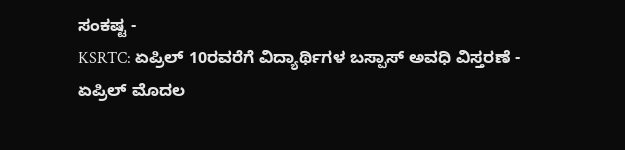ಸಂಕಷ್ಟ -
KSRTC: ಏಪ್ರಿಲ್ 10ರವರೆಗೆ ವಿದ್ಯಾರ್ಥಿಗಳ ಬಸ್ಪಾಸ್ ಅವಧಿ ವಿಸ್ತರಣೆ -
ಏಪ್ರಿಲ್ ಮೊದಲ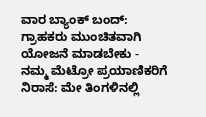ವಾರ ಬ್ಯಾಂಕ್ ಬಂದ್: ಗ್ರಾಹಕರು ಮುಂಚಿತವಾಗಿ ಯೋಜನೆ ಮಾಡಬೇಕು -
ನಮ್ಮ ಮೆಟ್ರೋ ಪ್ರಯಾಣಿಕರಿಗೆ ನಿರಾಸೆ: ಮೇ ತಿಂಗಳಿನಲ್ಲಿ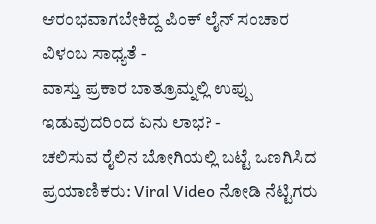ಆರಂಭವಾಗಬೇಕಿದ್ದ ಪಿಂಕ್ ಲೈನ್ ಸಂಚಾರ ವಿಳಂಬ ಸಾಧ್ಯತೆ -
ವಾಸ್ತು ಪ್ರಕಾರ ಬಾತ್ರೂಮ್ನಲ್ಲಿ ಉಪ್ಪು ಇಡುವುದರಿಂದ ಏನು ಲಾಭ? -
ಚಲಿಸುವ ರೈಲಿನ ಬೋಗಿಯಲ್ಲಿ ಬಟ್ಟೆ ಒಣಗಿಸಿದ ಪ್ರಯಾಣಿಕರು: Viral Video ನೋಡಿ ನೆಟ್ಟಿಗರು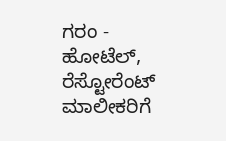ಗರಂ -
ಹೋಟೆಲ್, ರೆಸ್ಟೋರೆಂಟ್ ಮಾಲೀಕರಿಗೆ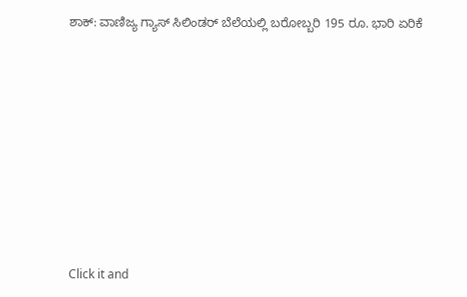ಶಾಕ್: ವಾಣಿಜ್ಯ ಗ್ಯಾಸ್ ಸಿಲಿಂಡರ್ ಬೆಲೆಯಲ್ಲಿ ಬರೋಬ್ಬರಿ 195 ರೂ. ಭಾರಿ ಏರಿಕೆ












Click it and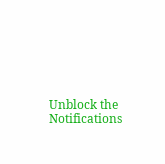Unblock the Notifications